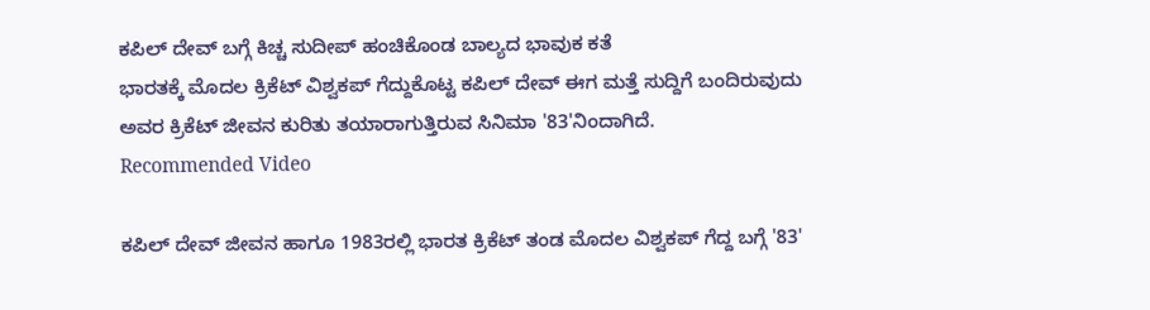ಕಪಿಲ್ ದೇವ್ ಬಗ್ಗೆ ಕಿಚ್ಚ ಸುದೀಪ್ ಹಂಚಿಕೊಂಡ ಬಾಲ್ಯದ ಭಾವುಕ ಕತೆ
ಭಾರತಕ್ಕೆ ಮೊದಲ ಕ್ರಿಕೆಟ್ ವಿಶ್ವಕಪ್ ಗೆದ್ದುಕೊಟ್ಟ ಕಪಿಲ್ ದೇವ್ ಈಗ ಮತ್ತೆ ಸುದ್ದಿಗೆ ಬಂದಿರುವುದು ಅವರ ಕ್ರಿಕೆಟ್ ಜೀವನ ಕುರಿತು ತಯಾರಾಗುತ್ತಿರುವ ಸಿನಿಮಾ '83'ನಿಂದಾಗಿದೆ.
Recommended Video

ಕಪಿಲ್ ದೇವ್ ಜೀವನ ಹಾಗೂ 1983ರಲ್ಲಿ ಭಾರತ ಕ್ರಿಕೆಟ್ ತಂಡ ಮೊದಲ ವಿಶ್ವಕಪ್ ಗೆದ್ದ ಬಗ್ಗೆ '83'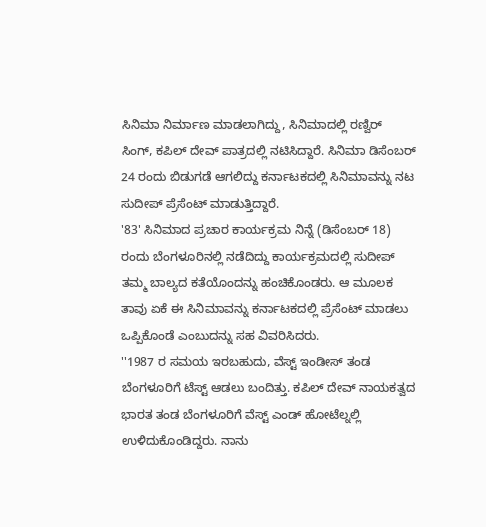ಸಿನಿಮಾ ನಿರ್ಮಾಣ ಮಾಡಲಾಗಿದ್ದು, ಸಿನಿಮಾದಲ್ಲಿ ರಣ್ವಿರ್ ಸಿಂಗ್, ಕಪಿಲ್ ದೇವ್ ಪಾತ್ರದಲ್ಲಿ ನಟಿಸಿದ್ದಾರೆ. ಸಿನಿಮಾ ಡಿಸೆಂಬರ್ 24 ರಂದು ಬಿಡುಗಡೆ ಆಗಲಿದ್ದು ಕರ್ನಾಟಕದಲ್ಲಿ ಸಿನಿಮಾವನ್ನು ನಟ ಸುದೀಪ್ ಪ್ರೆಸೆಂಟ್ ಮಾಡುತ್ತಿದ್ದಾರೆ.
'83' ಸಿನಿಮಾದ ಪ್ರಚಾರ ಕಾರ್ಯಕ್ರಮ ನಿನ್ನೆ (ಡಿಸೆಂಬರ್ 18) ರಂದು ಬೆಂಗಳೂರಿನಲ್ಲಿ ನಡೆದಿದ್ದು ಕಾರ್ಯಕ್ರಮದಲ್ಲಿ ಸುದೀಪ್ ತಮ್ಮ ಬಾಲ್ಯದ ಕತೆಯೊಂದನ್ನು ಹಂಚಿಕೊಂಡರು. ಆ ಮೂಲಕ ತಾವು ಏಕೆ ಈ ಸಿನಿಮಾವನ್ನು ಕರ್ನಾಟಕದಲ್ಲಿ ಪ್ರೆಸೆಂಟ್ ಮಾಡಲು ಒಪ್ಪಿಕೊಂಡೆ ಎಂಬುದನ್ನು ಸಹ ವಿವರಿಸಿದರು.
''1987 ರ ಸಮಯ ಇರಬಹುದು, ವೆಸ್ಟ್ ಇಂಡೀಸ್ ತಂಡ ಬೆಂಗಳೂರಿಗೆ ಟೆಸ್ಟ್ ಆಡಲು ಬಂದಿತ್ತು. ಕಪಿಲ್ ದೇವ್ ನಾಯಕತ್ವದ ಭಾರತ ತಂಡ ಬೆಂಗಳೂರಿಗೆ ವೆಸ್ಟ್ ಎಂಡ್ ಹೋಟೆಲ್ನಲ್ಲಿ ಉಳಿದುಕೊಂಡಿದ್ದರು. ನಾನು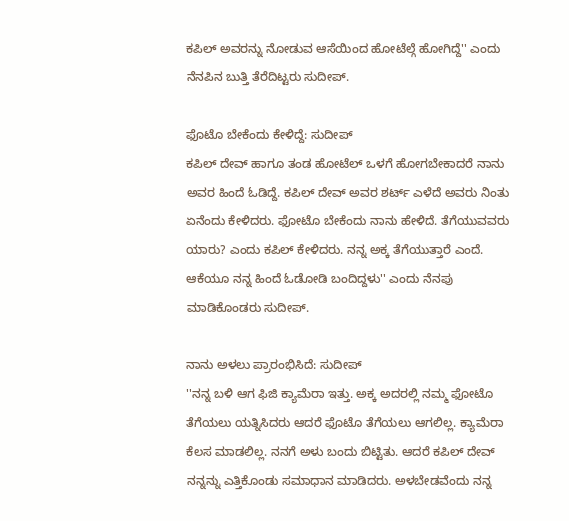ಕಪಿಲ್ ಅವರನ್ನು ನೋಡುವ ಆಸೆಯಿಂದ ಹೋಟೆಲ್ಗೆ ಹೋಗಿದ್ದೆ'' ಎಂದು ನೆನಪಿನ ಬುತ್ತಿ ತೆರೆದಿಟ್ಟರು ಸುದೀಪ್.

ಫೊಟೊ ಬೇಕೆಂದು ಕೇಳಿದ್ದೆ: ಸುದೀಪ್
ಕಪಿಲ್ ದೇವ್ ಹಾಗೂ ತಂಡ ಹೋಟೆಲ್ ಒಳಗೆ ಹೋಗಬೇಕಾದರೆ ನಾನು ಅವರ ಹಿಂದೆ ಓಡಿದ್ದೆ. ಕಪಿಲ್ ದೇವ್ ಅವರ ಶರ್ಟ್ ಎಳೆದೆ ಅವರು ನಿಂತು ಏನೆಂದು ಕೇಳಿದರು. ಫೋಟೊ ಬೇಕೆಂದು ನಾನು ಹೇಳಿದೆ. ತೆಗೆಯುವವರು ಯಾರು? ಎಂದು ಕಪಿಲ್ ಕೇಳಿದರು. ನನ್ನ ಅಕ್ಕ ತೆಗೆಯುತ್ತಾರೆ ಎಂದೆ. ಆಕೆಯೂ ನನ್ನ ಹಿಂದೆ ಓಡೋಡಿ ಬಂದಿದ್ದಳು'' ಎಂದು ನೆನಪು ಮಾಡಿಕೊಂಡರು ಸುದೀಪ್.

ನಾನು ಅಳಲು ಪ್ರಾರಂಭಿಸಿದೆ: ಸುದೀಪ್
''ನನ್ನ ಬಳಿ ಆಗ ಫಿಜಿ ಕ್ಯಾಮೆರಾ ಇತ್ತು. ಅಕ್ಕ ಅದರಲ್ಲಿ ನಮ್ಮ ಫೋಟೊ ತೆಗೆಯಲು ಯತ್ನಿಸಿದರು ಆದರೆ ಫೊಟೊ ತೆಗೆಯಲು ಆಗಲಿಲ್ಲ. ಕ್ಯಾಮೆರಾ ಕೆಲಸ ಮಾಡಲಿಲ್ಲ. ನನಗೆ ಅಳು ಬಂದು ಬಿಟ್ಟಿತು. ಆದರೆ ಕಪಿಲ್ ದೇವ್ ನನ್ನನ್ನು ಎತ್ತಿಕೊಂಡು ಸಮಾಧಾನ ಮಾಡಿದರು. ಅಳಬೇಡವೆಂದು ನನ್ನ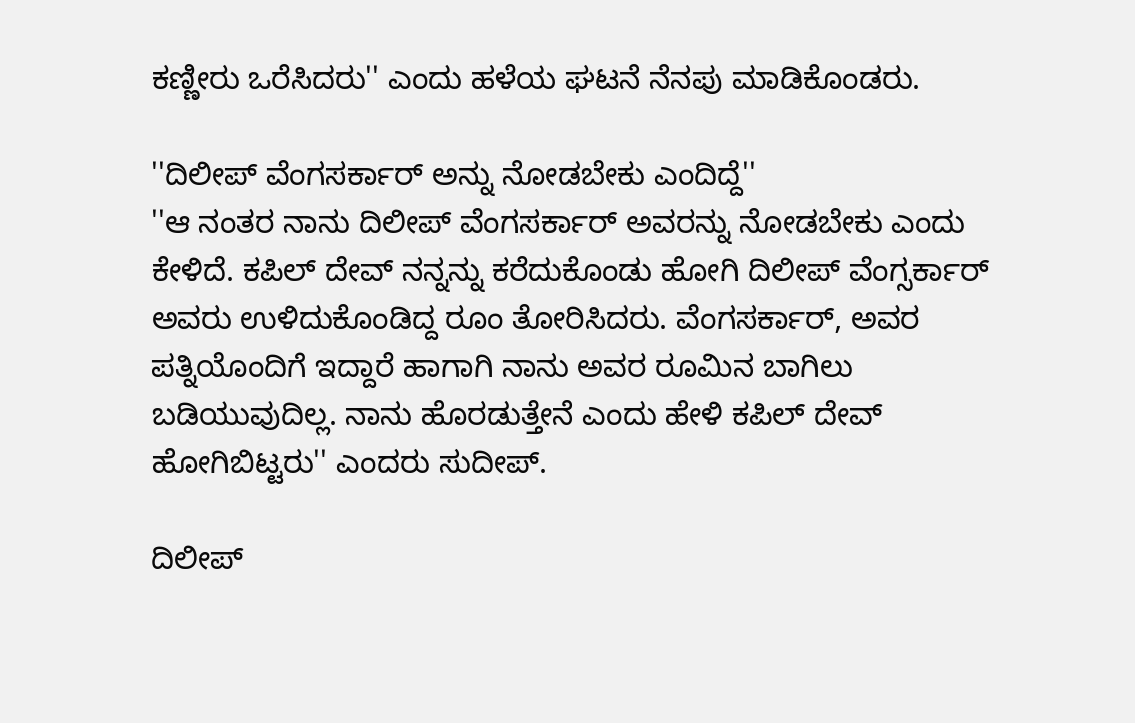ಕಣ್ಣೀರು ಒರೆಸಿದರು'' ಎಂದು ಹಳೆಯ ಘಟನೆ ನೆನಪು ಮಾಡಿಕೊಂಡರು.

''ದಿಲೀಪ್ ವೆಂಗಸರ್ಕಾರ್ ಅನ್ನು ನೋಡಬೇಕು ಎಂದಿದ್ದೆ''
''ಆ ನಂತರ ನಾನು ದಿಲೀಪ್ ವೆಂಗಸರ್ಕಾರ್ ಅವರನ್ನು ನೋಡಬೇಕು ಎಂದು ಕೇಳಿದೆ. ಕಪಿಲ್ ದೇವ್ ನನ್ನನ್ನು ಕರೆದುಕೊಂಡು ಹೋಗಿ ದಿಲೀಪ್ ವೆಂಗ್ಸರ್ಕಾರ್ ಅವರು ಉಳಿದುಕೊಂಡಿದ್ದ ರೂಂ ತೋರಿಸಿದರು. ವೆಂಗಸರ್ಕಾರ್, ಅವರ ಪತ್ನಿಯೊಂದಿಗೆ ಇದ್ದಾರೆ ಹಾಗಾಗಿ ನಾನು ಅವರ ರೂಮಿನ ಬಾಗಿಲು ಬಡಿಯುವುದಿಲ್ಲ. ನಾನು ಹೊರಡುತ್ತೇನೆ ಎಂದು ಹೇಳಿ ಕಪಿಲ್ ದೇವ್ ಹೋಗಿಬಿಟ್ಟರು'' ಎಂದರು ಸುದೀಪ್.

ದಿಲೀಪ್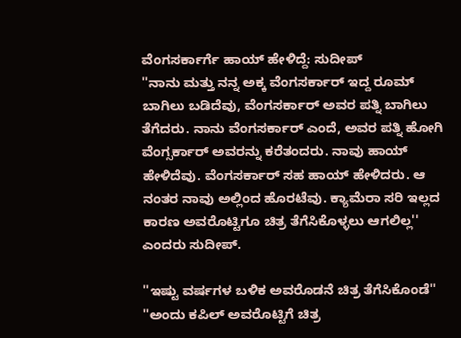ವೆಂಗಸರ್ಕಾರ್ಗೆ ಹಾಯ್ ಹೇಳಿದ್ದೆ: ಸುದೀಪ್
''ನಾನು ಮತ್ತು ನನ್ನ ಅಕ್ಕ ವೆಂಗಸರ್ಕಾರ್ ಇದ್ದ ರೂಮ್ ಬಾಗಿಲು ಬಡಿದೆವು, ವೆಂಗಸರ್ಕಾರ್ ಅವರ ಪತ್ನಿ ಬಾಗಿಲು ತೆಗೆದರು. ನಾನು ವೆಂಗಸರ್ಕಾರ್ ಎಂದೆ, ಅವರ ಪತ್ನಿ ಹೋಗಿ ವೆಂಗ್ಸರ್ಕಾರ್ ಅವರನ್ನು ಕರೆತಂದರು. ನಾವು ಹಾಯ್ ಹೇಳಿದೆವು. ವೆಂಗಸರ್ಕಾರ್ ಸಹ ಹಾಯ್ ಹೇಳಿದರು. ಆ ನಂತರ ನಾವು ಅಲ್ಲಿಂದ ಹೊರಟೆವು. ಕ್ಯಾಮೆರಾ ಸರಿ ಇಲ್ಲದ ಕಾರಣ ಅವರೊಟ್ಟಿಗೂ ಚಿತ್ರ ತೆಗೆಸಿಕೊಳ್ಳಲು ಆಗಲಿಲ್ಲ'' ಎಂದರು ಸುದೀಪ್.

''ಇಷ್ಟು ವರ್ಷಗಳ ಬಳಿಕ ಅವರೊಡನೆ ಚಿತ್ರ ತೆಗೆಸಿಕೊಂಡೆ''
''ಅಂದು ಕಪಿಲ್ ಅವರೊಟ್ಟಿಗೆ ಚಿತ್ರ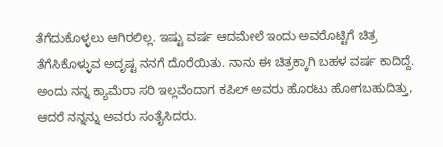ತೆಗೆದುಕೊಳ್ಳಲು ಆಗಿರಲಿಲ್ಲ. ಇಷ್ಟು ವರ್ಷ ಆದಮೇಲೆ ಇಂದು ಅವರೊಟ್ಟಿಗೆ ಚಿತ್ರ ತೆಗೆಸಿಕೊಳ್ಳುವ ಅದೃಷ್ಟ ನನಗೆ ದೊರೆಯಿತು. ನಾನು ಈ ಚಿತ್ರಕ್ಕಾಗಿ ಬಹಳ ವರ್ಷ ಕಾದಿದ್ದೆ. ಅಂದು ನನ್ನ ಕ್ಯಾಮೆರಾ ಸರಿ ಇಲ್ಲವೆಂದಾಗ ಕಪಿಲ್ ಅವರು ಹೊರಟು ಹೋಗಬಹುದಿತ್ತು, ಆದರೆ ನನ್ನನ್ನು ಅವರು ಸಂತೈಸಿದರು.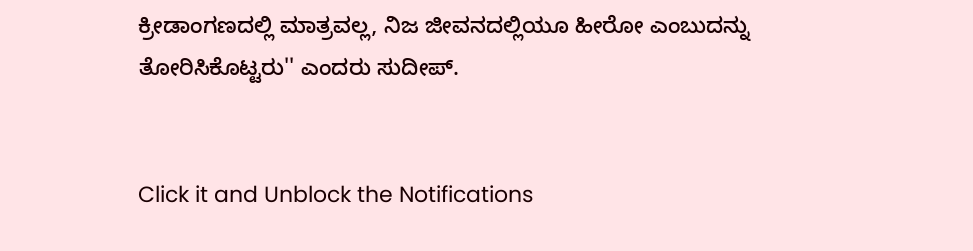ಕ್ರೀಡಾಂಗಣದಲ್ಲಿ ಮಾತ್ರವಲ್ಲ, ನಿಜ ಜೀವನದಲ್ಲಿಯೂ ಹೀರೋ ಎಂಬುದನ್ನು ತೋರಿಸಿಕೊಟ್ಟರು'' ಎಂದರು ಸುದೀಪ್.


Click it and Unblock the Notifications